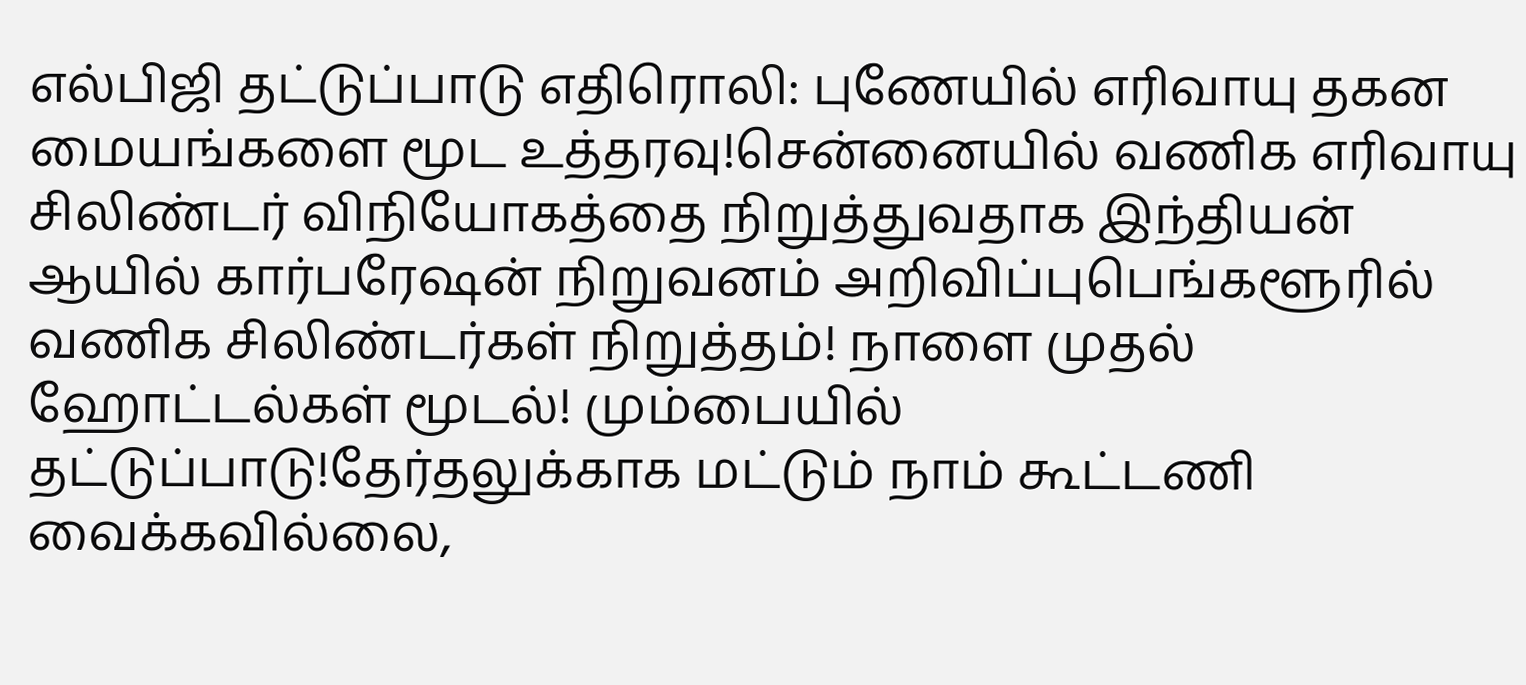எல்பிஜி தட்டுப்பாடு எதிரொலி: புணேயில் எரிவாயு தகன மையங்களை மூட உத்தரவு!சென்னையில் வணிக எரிவாயு சிலிண்டர் விநியோகத்தை நிறுத்துவதாக இந்தியன் ஆயில் கார்பரேஷன் நிறுவனம் அறிவிப்புபெங்களூரில் வணிக சிலிண்டர்கள் நிறுத்தம்! நாளை முதல் ஹோட்டல்கள் மூடல்! மும்பையில் தட்டுப்பாடு!தேர்தலுக்காக மட்டும் நாம் கூட்டணி வைக்கவில்லை,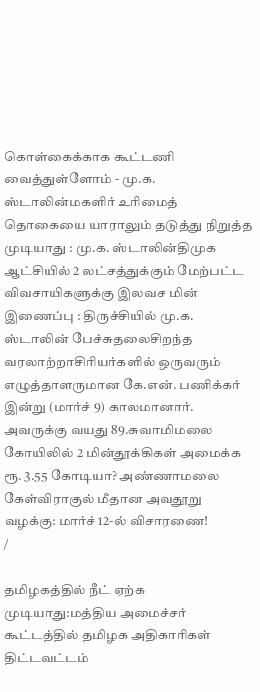கொள்கைக்காக கூட்டணி வைத்துள்ளோம் - மு.க. ஸ்டாலின்மகளிர் உரிமைத் தொகையை யாராலும் தடுத்து நிறுத்த முடியாது : மு.க. ஸ்டாலின்திமுக ஆட்சியில் 2 லட்சத்துக்கும் மேற்பட்ட விவசாயிகளுக்கு இலவச மின் இணைப்பு : திருச்சியில் மு.க. ஸ்டாலின் பேச்சுதலைசிறந்த வரலாற்றாசிரியர்களில் ஒருவரும் எழுத்தாளருமான கே.என். பணிக்கர் இன்று (மார்ச் 9) காலமானார். அவருக்கு வயது 89.சுவாமிமலை கோயிலில் 2 மின்தூக்கிகள் அமைக்க ரூ. 3.55 கோடியா? அண்ணாமலை கேள்விராகுல் மீதான அவதூறு வழக்கு: மார்ச் 12-ல் விசாரணை!
/

தமிழகத்தில் நீட் ஏற்க முடியாது:மத்திய அமைச்சர் கூட்டத்தில் தமிழக அதிகாரிகள் திட்டவட்டம்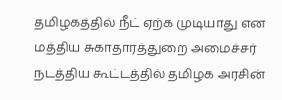தமிழகத்தில் நீட் ஏற்க முடியாது என மத்திய சுகாதாரத்துறை அமைச்சர் நடத்திய கூட்டத்தில் தமிழக அரசின்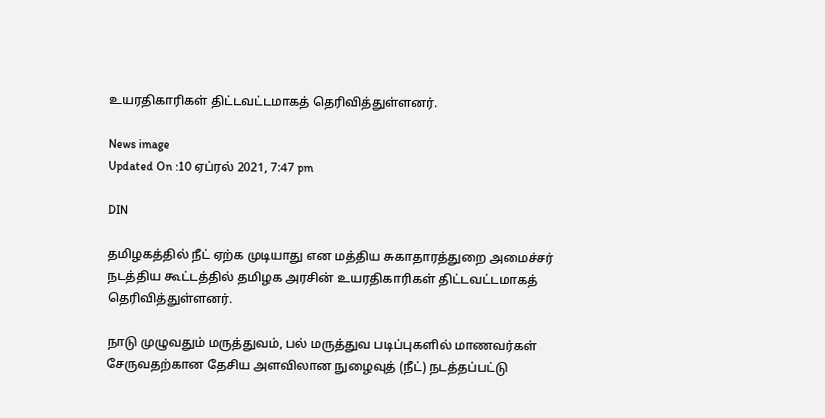உயரதிகாரிகள் திட்டவட்டமாகத் தெரிவித்துள்ளனர்.

News image
Updated On :10 ஏப்ரல் 2021, 7:47 pm

DIN

தமிழகத்தில் நீட் ஏற்க முடியாது என மத்திய சுகாதாரத்துறை அமைச்சர் நடத்திய கூட்டத்தில் தமிழக அரசின் உயரதிகாரிகள் திட்டவட்டமாகத் தெரிவித்துள்ளனர்.

நாடு முழுவதும் மருத்துவம், பல் மருத்துவ படிப்புகளில் மாணவர்கள் சேருவதற்கான தேசிய அளவிலான நுழைவுத் (நீட்) நடத்தப்பட்டு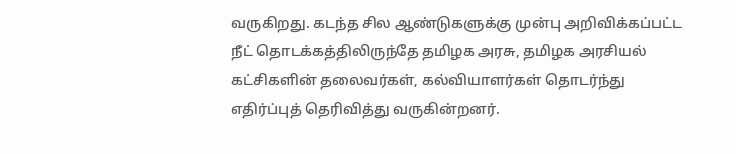வருகிறது. கடந்த சில ஆண்டுகளுக்கு முன்பு அறிவிக்கப்பட்ட நீட் தொடக்கத்திலிருந்தே தமிழக அரசு, தமிழக அரசியல் கட்சிகளின் தலைவர்கள், கல்வியாளர்கள் தொடர்ந்து எதிர்ப்புத் தெரிவித்து வருகின்றனர்.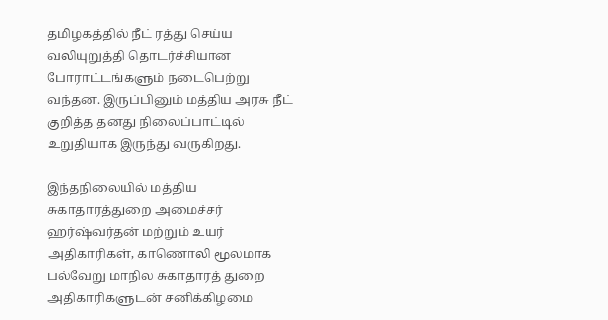தமிழகத்தில் நீட் ரத்து செய்ய வலியுறுத்தி தொடர்ச்சியான போராட்டங்களும் நடைபெற்று வந்தன. இருப்பினும் மத்திய அரசு நீட் குறித்த தனது நிலைப்பாட்டில் உறுதியாக இருந்து வருகிறது.

இந்தநிலையில் மத்திய சுகாதாரத்துறை அமைச்சர் ஹர்ஷ்வர்தன் மற்றும் உயர் அதிகாரிகள், காணொலி மூலமாக பல்வேறு மாநில சுகாதாரத் துறை அதிகாரிகளுடன் சனிக்கிழமை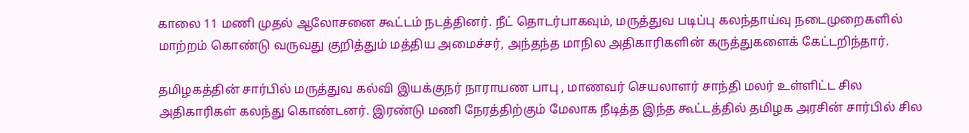காலை 11 மணி முதல் ஆலோசனை கூட்டம் நடத்தினர். நீட் தொடர்பாகவும், மருத்துவ படிப்பு கலந்தாய்வு நடைமுறைகளில் மாற்றம் கொண்டு வருவது குறித்தும் மத்திய அமைச்சர், அந்தந்த மாநில அதிகாரிகளின் கருத்துகளைக் கேட்டறிந்தார்.

தமிழகத்தின் சார்பில் மருத்துவ கல்வி இயக்குநர் நாராயண பாபு , மாணவர் செயலாளர் சாந்தி மலர் உள்ளிட்ட சில அதிகாரிகள் கலந்து கொண்டனர். இரண்டு மணி நேரத்திற்கும் மேலாக நீடித்த இந்த கூட்டத்தில் தமிழக அரசின் சார்பில் சில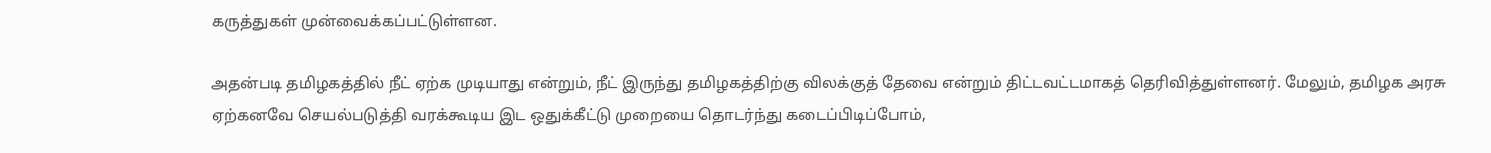கருத்துகள் முன்வைக்கப்பட்டுள்ளன.

அதன்படி தமிழகத்தில் நீட் ஏற்க முடியாது என்றும், நீட் இருந்து தமிழகத்திற்கு விலக்குத் தேவை என்றும் திட்டவட்டமாகத் தெரிவித்துள்ளனர். மேலும், தமிழக அரசு ஏற்கனவே செயல்படுத்தி வரக்கூடிய இட ஒதுக்கீட்டு முறையை தொடர்ந்து கடைப்பிடிப்போம்,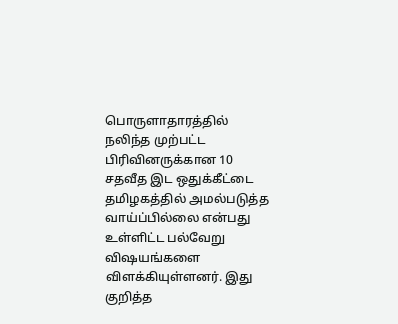பொருளாதாரத்தில் நலிந்த முற்பட்ட பிரிவினருக்கான 10 சதவீத இட ஒதுக்கீட்டை தமிழகத்தில் அமல்படுத்த வாய்ப்பில்லை என்பது உள்ளிட்ட பல்வேறு விஷயங்களை விளக்கியுள்ளனர். இது குறித்த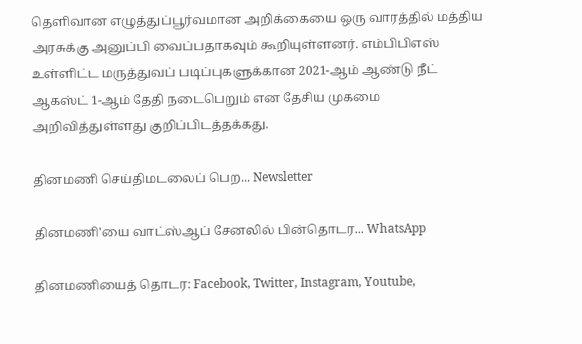தெளிவான எழுத்துப்பூர்வமான அறிக்கையை ஒரு வாரத்தில் மத்திய அரசுக்கு அனுப்பி வைப்பதாகவும் கூறியுள்ளனர். எம்பிபிஎஸ் உள்ளிட்ட மருத்துவப் படிப்புகளுக்கான 2021-ஆம் ஆண்டு நீட் ஆகஸ்ட் 1-ஆம் தேதி நடைபெறும் என தேசிய முகமை அறிவித்துள்ளது குறிப்பிடத்தக்கது.

தினமணி செய்திமடலைப் பெற... Newsletter

தினமணி'யை வாட்ஸ்ஆப் சேனலில் பின்தொடர... WhatsApp

தினமணியைத் தொடர: Facebook, Twitter, Instagram, Youtube,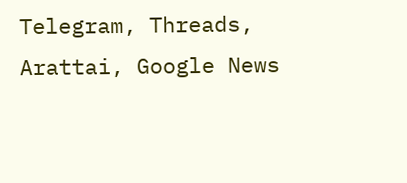Telegram, Threads, Arattai, Google News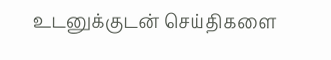உடனுக்குடன் செய்திகளை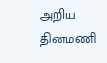அறிய தினமணி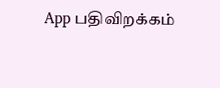App பதிவிறக்கம்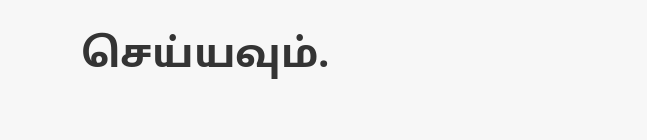செய்யவும்.